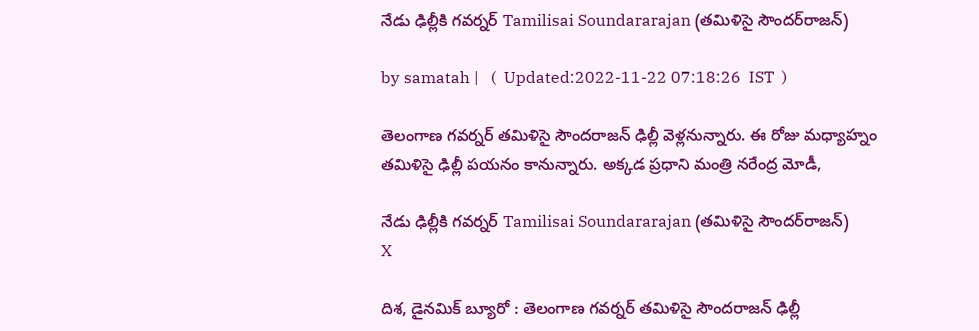నేడు ఢిల్లీకి గవర్నర్ Tamilisai Soundararajan (తమిళిసై సౌందర్‌రాజన్)

by samatah |   (  Updated:2022-11-22 07:18:26  IST  )

తెలంగాణ గవర్నర్ తమిళిసై సౌందరాజన్ ఢిల్లీ వెళ్లనున్నారు. ఈ రోజు మధ్యాహ్నం తమిళిసై ఢిల్లీ పయనం కానున్నారు. అక్కడ ప్రధాని మంత్రి నరేంద్ర మోడీ,

నేడు ఢిల్లీకి గవర్నర్ Tamilisai Soundararajan (తమిళిసై సౌందర్‌రాజన్)
X

దిశ, డైనమిక్ బ్యూరో : తెలంగాణ గవర్నర్ తమిళిసై సౌందరాజన్ ఢిల్లీ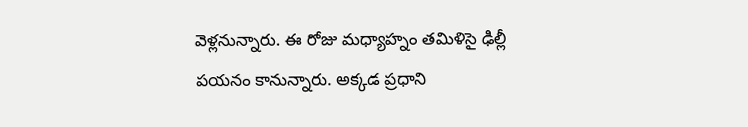వెళ్లనున్నారు. ఈ రోజు మధ్యాహ్నం తమిళిసై ఢిల్లీ పయనం కానున్నారు. అక్కడ ప్రధాని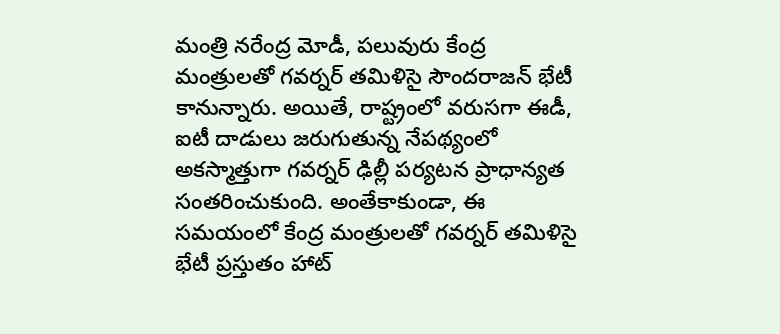మంత్రి నరేంద్ర మోడీ, పలువురు కేంద్ర మంత్రులతో గవర్నర్ తమిళిసై సౌందరాజన్ భేటీ కానున్నారు. అయితే, రాష్ట్రంలో వరుసగా ఈడీ, ఐటీ దాడులు జరుగుతున్న నేపథ్యంలో అకస్మాత్తుగా గవర్నర్ ఢిల్లీ పర్యటన ప్రాధాన్యత సంతరించుకుంది. అంతేకాకుండా, ఈ సమయంలో కేంద్ర మంత్రులతో గవర్నర్ తమిళిసై భేటీ ప్రస్తుతం హాట్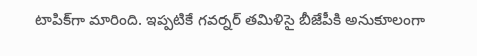టాపిక్‌గా మారింది. ఇప్పటికే గవర్నర్ తమిళిసై బీజేపీకి అనుకూలంగా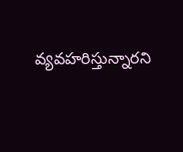వ్యవహరిస్తున్నారని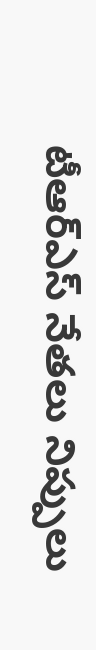టీఆర్ఎస్ నేతలు నిప్పులు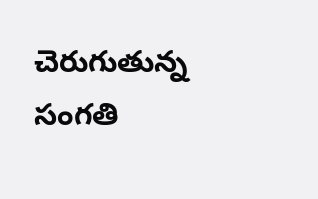చెరుగుతున్న సంగతి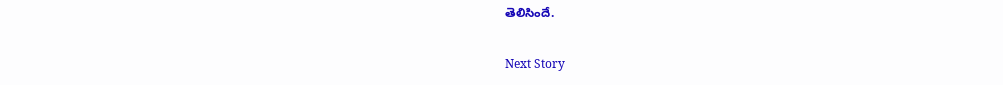తెలిసిందే.

Next Story